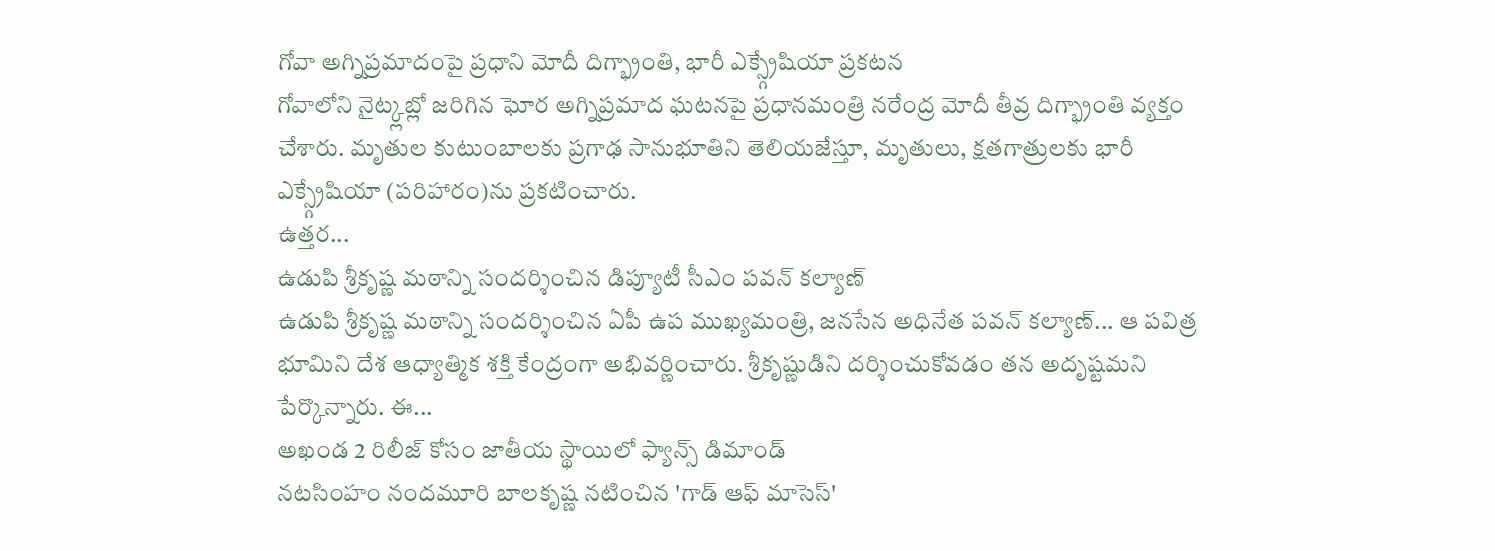గోవా అగ్నిప్రమాదంపై ప్రధాని మోదీ దిగ్భ్రాంతి, భారీ ఎక్స్గ్రేషియా ప్రకటన
గోవాలోని నైట్క్లబ్లో జరిగిన ఘోర అగ్నిప్రమాద ఘటనపై ప్రధానమంత్రి నరేంద్ర మోదీ తీవ్ర దిగ్భ్రాంతి వ్యక్తం చేశారు. మృతుల కుటుంబాలకు ప్రగాఢ సానుభూతిని తెలియజేస్తూ, మృతులు, క్షతగాత్రులకు భారీ ఎక్స్గ్రేషియా (పరిహారం)ను ప్రకటించారు.
ఉత్తర...
ఉడుపి శ్రీకృష్ణ మఠాన్ని సందర్శించిన డిప్యూటీ సీఎం పవన్ కల్యాణ్
ఉడుపి శ్రీకృష్ణ మఠాన్ని సందర్శించిన ఏపీ ఉప ముఖ్యమంత్రి, జనసేన అధినేత పవన్ కల్యాణ్... ఆ పవిత్ర భూమిని దేశ ఆధ్యాత్మిక శక్తి కేంద్రంగా అభివర్ణించారు. శ్రీకృష్ణుడిని దర్శించుకోవడం తన అదృష్టమని పేర్కొన్నారు. ఈ...
అఖండ 2 రిలీజ్ కోసం జాతీయ స్థాయిలో ఫ్యాన్స్ డిమాండ్
నటసింహం నందమూరి బాలకృష్ణ నటించిన 'గాడ్ ఆఫ్ మాసెస్'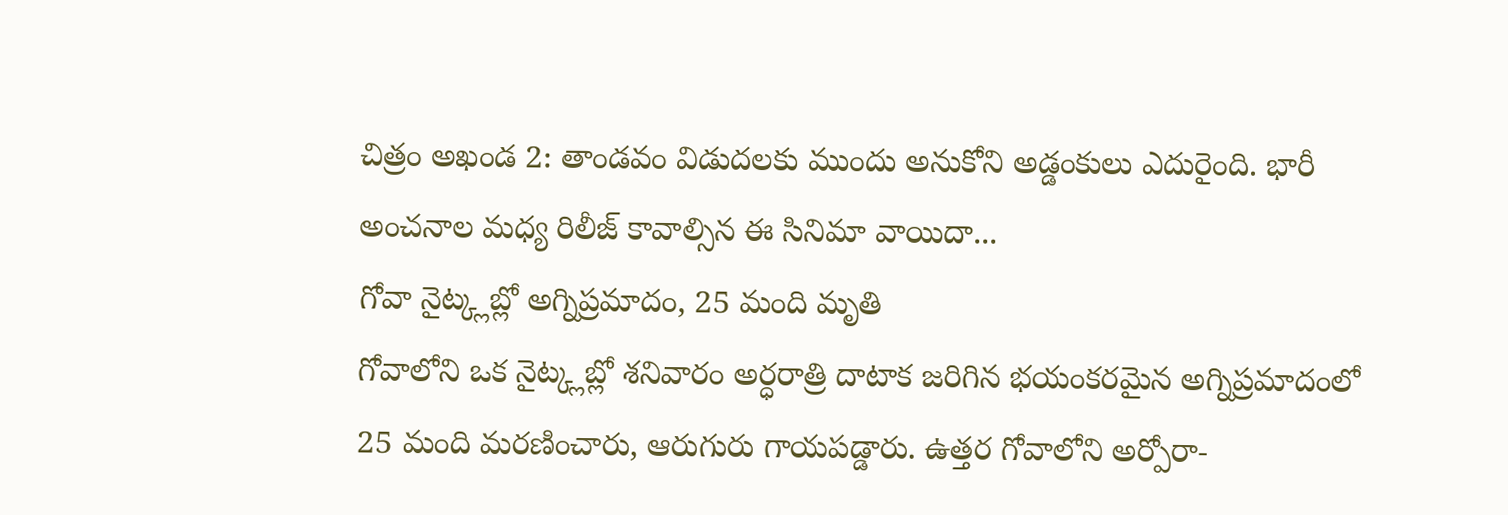చిత్రం అఖండ 2: తాండవం విడుదలకు ముందు అనుకోని అడ్డంకులు ఎదురైంది. భారీ అంచనాల మధ్య రిలీజ్ కావాల్సిన ఈ సినిమా వాయిదా...
గోవా నైట్క్లబ్లో అగ్నిప్రమాదం, 25 మంది మృతి
గోవాలోని ఒక నైట్క్లబ్లో శనివారం అర్ధరాత్రి దాటాక జరిగిన భయంకరమైన అగ్నిప్రమాదంలో 25 మంది మరణించారు, ఆరుగురు గాయపడ్డారు. ఉత్తర గోవాలోని అర్పోరా-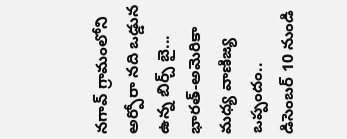నగావ్ గ్రామంలోని అర్పోరా నది ఒడ్డున ఉన్న బిర్చ్ బై...
భారత్-అమెరికా మధ్య వాణిజ్య ఒప్పందం.. డిసెంబర్ 10 నుండి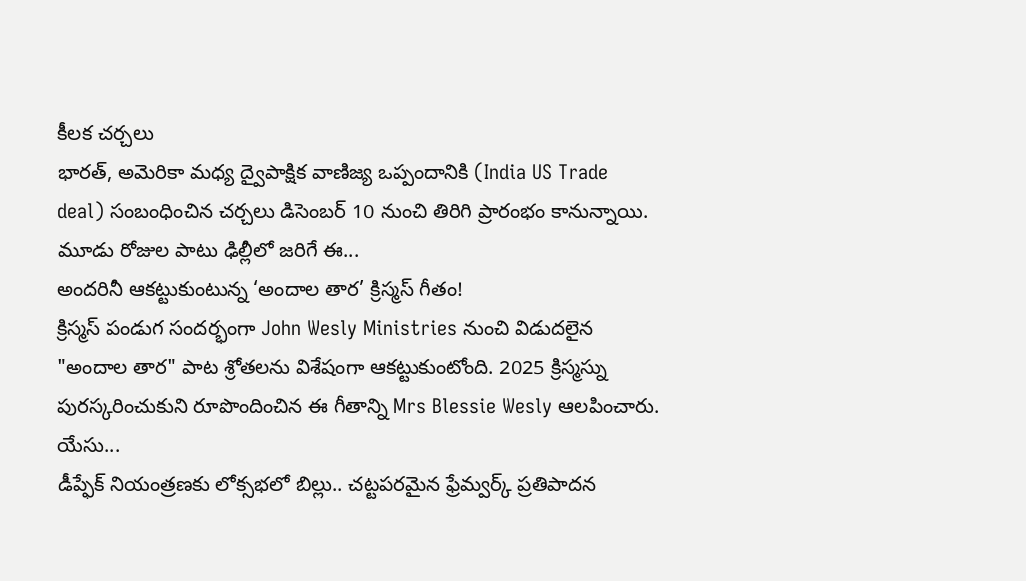కీలక చర్చలు
భారత్, అమెరికా మధ్య ద్వైపాక్షిక వాణిజ్య ఒప్పందానికి (India US Trade deal) సంబంధించిన చర్చలు డిసెంబర్ 10 నుంచి తిరిగి ప్రారంభం కానున్నాయి. మూడు రోజుల పాటు ఢిల్లీలో జరిగే ఈ...
అందరినీ ఆకట్టుకుంటున్న ‘అందాల తార’ క్రిస్మస్ గీతం!
క్రిస్మస్ పండుగ సందర్భంగా John Wesly Ministries నుంచి విడుదలైన "అందాల తార" పాట శ్రోతలను విశేషంగా ఆకట్టుకుంటోంది. 2025 క్రిస్మస్ను పురస్కరించుకుని రూపొందించిన ఈ గీతాన్ని Mrs Blessie Wesly ఆలపించారు.
యేసు...
డీప్ఫేక్ నియంత్రణకు లోక్సభలో బిల్లు.. చట్టపరమైన ఫ్రేమ్వర్క్ ప్రతిపాదన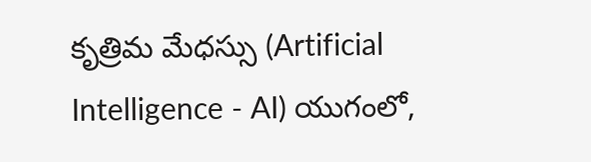కృత్రిమ మేధస్సు (Artificial Intelligence - AI) యుగంలో,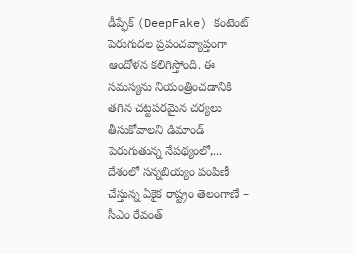డీప్ఫేక్ (DeepFake) కంటెంట్ పెరుగుదల ప్రపంచవ్యాప్తంగా ఆందోళన కలిగిస్తోంది. ఈ సమస్యను నియంత్రించడానికి తగిన చట్టపరమైన చర్యలు తీసుకోవాలని డిమాండ్ పెరుగుతున్న నేపథ్యంలో,...
దేశంలో సన్నబియ్యం పంపిణీ చేస్తున్న ఏకైక రాష్ట్రం తెలంగాణే – సీఎం రేవంత్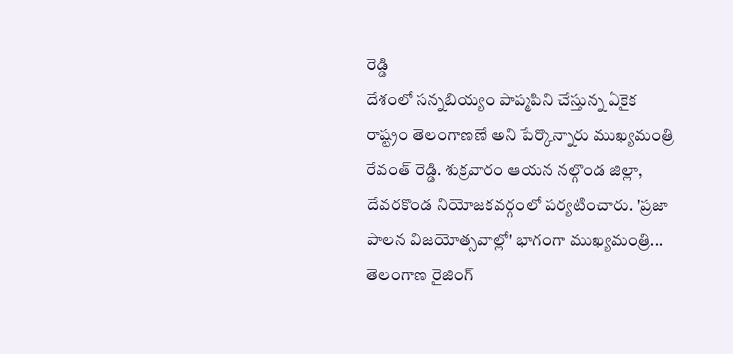రెడ్డి
దేశంలో సన్నబియ్యం పాప్మపిని చేస్తున్న ఏకైక రాష్ట్రం తెలంగాణణే అని పేర్కొన్నారు ముఖ్యమంత్రి రేవంత్ రెడ్డి. శుక్రవారం ఆయన నల్గొండ జిల్లా, దేవరకొండ నియోజకవర్గంలో పర్యటించారు. 'ప్రజా పాలన విజయోత్సవాల్లో' భాగంగా ముఖ్యమంత్రి...
తెలంగాణ రైజింగ్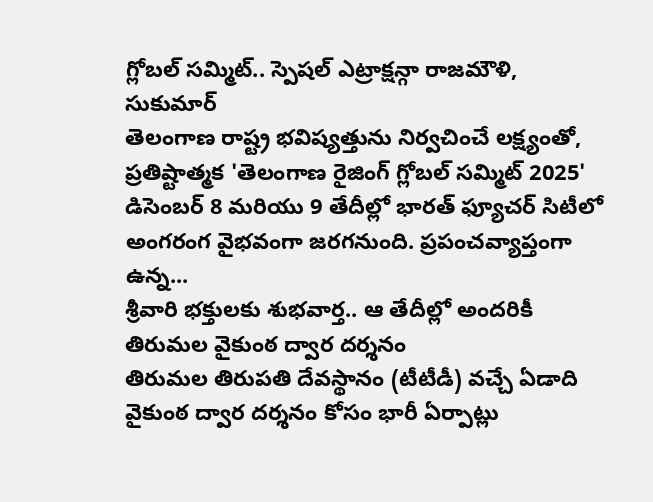గ్లోబల్ సమ్మిట్.. స్పెషల్ ఎట్రాక్షన్గా రాజమౌళి, సుకుమార్
తెలంగాణ రాష్ట్ర భవిష్యత్తును నిర్వచించే లక్ష్యంతో, ప్రతిష్టాత్మక 'తెలంగాణ రైజింగ్ గ్లోబల్ సమ్మిట్ 2025' డిసెంబర్ 8 మరియు 9 తేదీల్లో భారత్ ఫ్యూచర్ సిటీలో అంగరంగ వైభవంగా జరగనుంది. ప్రపంచవ్యాప్తంగా ఉన్న...
శ్రీవారి భక్తులకు శుభవార్త.. ఆ తేదీల్లో అందరికీ తిరుమల వైకుంఠ ద్వార దర్శనం
తిరుమల తిరుపతి దేవస్థానం (టీటీడీ) వచ్చే ఏడాది వైకుంఠ ద్వార దర్శనం కోసం భారీ ఏర్పాట్లు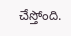చేస్తోంది.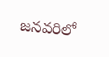జనవరిలో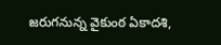జరుగనున్న వైకుంఠ ఏకాదశి,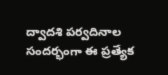ద్వాదశి పర్వదినాల సందర్భంగా ఈ ప్రత్యేక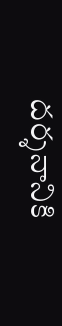దర్శనానికి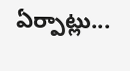ఏర్పాట్లు...